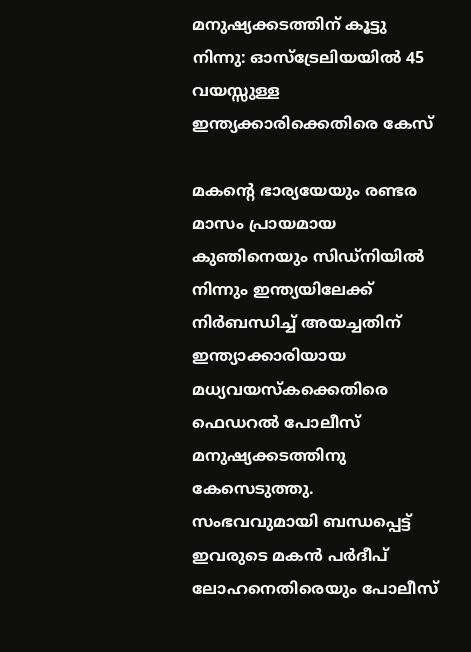മനുഷ്യക്കടത്തിന് കൂട്ടു നിന്നു: ഓസ്‌ട്രേലിയയിൽ 45 വയസ്സുള്ള ഇന്ത്യക്കാരിക്കെതിരെ കേസ്

മകന്റെ ഭാര്യയേയും രണ്ടര മാസം പ്രായമായ കുഞിനെയും സിഡ്‌നിയിൽ നിന്നും ഇന്ത്യയിലേക്ക് നിർബന്ധിച്ച് അയച്ചതിന് ഇന്ത്യാക്കാരിയായ മധ്യവയസ്കക്കെതിരെ ഫെഡറൽ പോലീസ് മനുഷ്യക്കടത്തിനു കേസെടുത്തു. സംഭവവുമായി ബന്ധപ്പെട്ട് ഇവരുടെ മകൻ പർദീപ് ലോഹനെതിരെയും പോലീസ്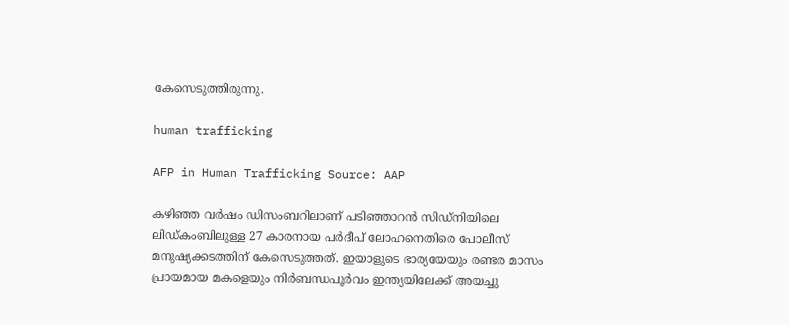കേസെടുത്തിരുന്നു.

human trafficking

AFP in Human Trafficking Source: AAP

കഴിഞ്ഞ വർഷം ഡിസംബറിലാണ് പടിഞ്ഞാറൻ സിഡ്നിയിലെ ലിഡ്കംബിലുള്ള 27 കാരനായ പർദീപ് ലോഹനെതിരെ പോലീസ് മനുഷ്യക്കടത്തിന് കേസെടുത്തത്. ഇയാളുടെ ഭാര്യയേയും രണ്ടര മാസം പ്രായമായ മകളെയും നിർബന്ധപൂർവം ഇന്ത്യയിലേക്ക് അയച്ചു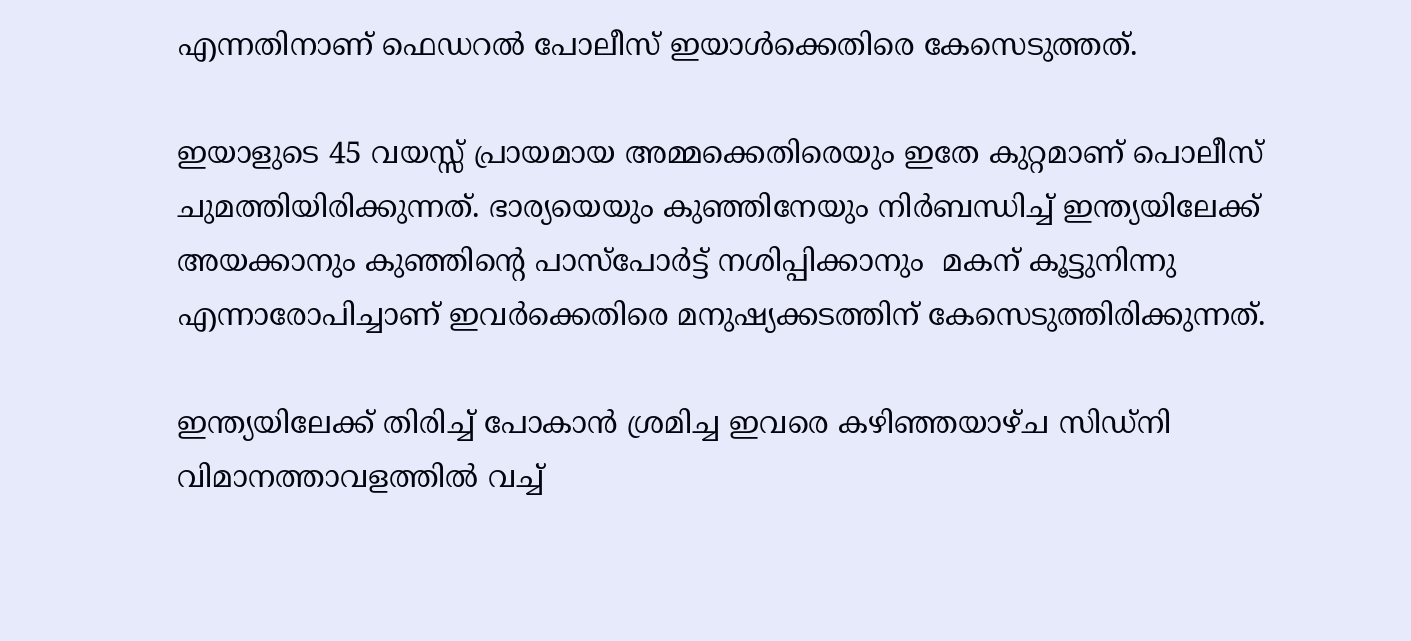എന്നതിനാണ് ഫെഡറൽ പോലീസ് ഇയാൾക്കെതിരെ കേസെടുത്തത്.

ഇയാളുടെ 45 വയസ്സ് പ്രായമായ അമ്മക്കെതിരെയും ഇതേ കുറ്റമാണ് പൊലീസ് ചുമത്തിയിരിക്കുന്നത്. ഭാര്യയെയും കുഞ്ഞിനേയും നിർബന്ധിച്ച് ഇന്ത്യയിലേക്ക് അയക്കാനും കുഞ്ഞിന്റെ പാസ്പോർട്ട് നശിപ്പിക്കാനും  മകന് കൂട്ടുനിന്നു എന്നാരോപിച്ചാണ് ഇവർക്കെതിരെ മനുഷ്യക്കടത്തിന് കേസെടുത്തിരിക്കുന്നത്.

ഇന്ത്യയിലേക്ക് തിരിച്ച് പോകാൻ ശ്രമിച്ച ഇവരെ കഴിഞ്ഞയാഴ്ച സിഡ്നി വിമാനത്താവളത്തിൽ വച്ച്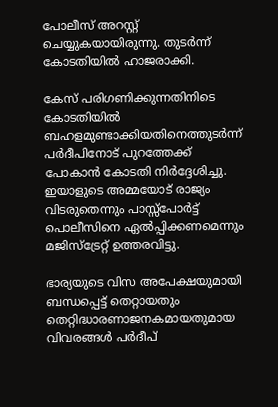പോലീസ് അറസ്റ്റ് ചെയ്യുകയായിരുന്നു. തുടർന്ന്  കോടതിയിൽ ഹാജരാക്കി.

കേസ് പരിഗണിക്കുന്നതിനിടെ കോടതിയിൽ ബഹളമുണ്ടാക്കിയതിനെത്തുടർന്ന് പർദീപിനോട് പുറത്തേക്ക് പോകാൻ കോടതി നിർദ്ദേശിച്ചു. ഇയാളുടെ അമ്മയോട് രാജ്യം വിടരുതെന്നും പാസ്സ്‌പോർട്ട് പൊലീസിനെ ഏൽപ്പിക്കണമെന്നും മജിസ്‌ട്രേറ്റ് ഉത്തരവിട്ടു.

ഭാര്യയുടെ വിസ അപേക്ഷയുമായി ബന്ധപ്പെട്ട് തെറ്റായതും തെറ്റിദ്ധാരണാജനകമായതുമായ വിവരങ്ങൾ പർദീപ്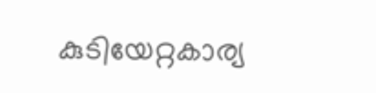കുടിയേറ്റകാര്യ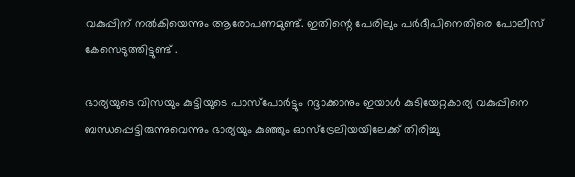വകുപ്പിന് നൽകിയെന്നും ആരോപണമുണ്ട്. ഇതിന്റെ പേരിലും പർദീപിനെതിരെ പോലീസ് കേസെടുത്തിട്ടുണ്ട് .

ഭാര്യയുടെ വിസയും കുട്ടിയുടെ പാസ്പോർട്ടും റദ്ദാക്കാനും ഇയാൾ കുടിയേറ്റകാര്യ വകുപ്പിനെ ബന്ധപ്പെട്ടിരുന്നുവെന്നും ഭാര്യയും കുഞ്ഞും ഓസ്‌ട്രേലിയയിലേക്ക് തിരിച്ചു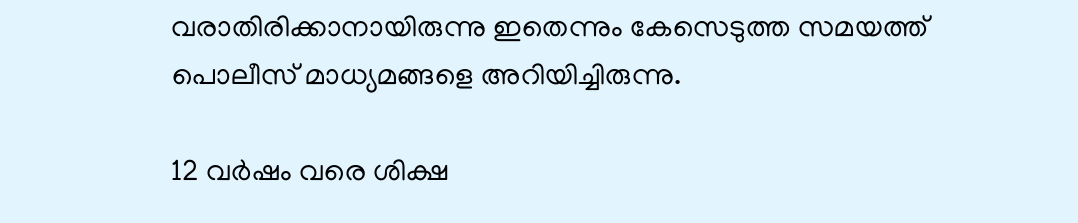വരാതിരിക്കാനായിരുന്നു ഇതെന്നും കേസെടുത്ത സമയത്ത് പൊലീസ് മാധ്യമങ്ങളെ അറിയിച്ചിരുന്നു.

12 വർഷം വരെ ശിക്ഷ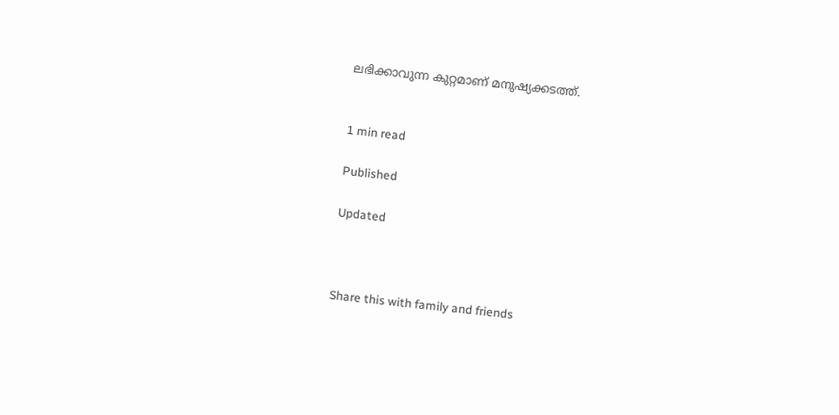ലഭിക്കാവുന്ന കുറ്റമാണ് മനുഷ്യക്കടത്ത്.


1 min read

Published

Updated



Share this with family and friends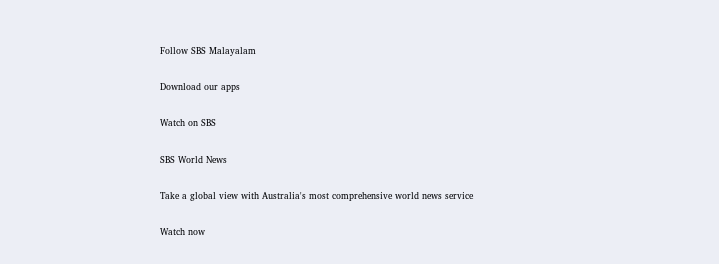Follow SBS Malayalam

Download our apps

Watch on SBS

SBS World News

Take a global view with Australia's most comprehensive world news service

Watch now